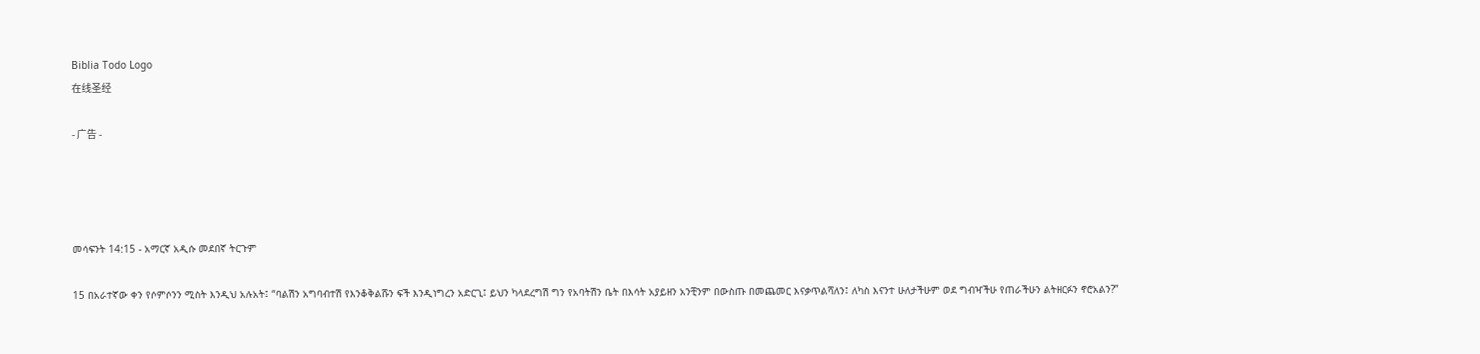Biblia Todo Logo
在线圣经

- 广告 -




መሳፍንት 14:15 - አማርኛ አዲሱ መደበኛ ትርጉም

15 በአራተኛው ቀን የሶምሶንን ሚስት እንዲህ አሉአት፤ “ባልሽን አግባብተሽ የእንቆቅልሹን ፍች እንዲነግረን አድርጊ፤ ይህን ካላደረግሽ ግን የአባትሽን ቤት በእሳት አያይዘን አንቺንም በውስጡ በመጨመር እናቃጥልሻለን፤ ለካስ እናንተ ሁለታችሁም ወደ ግብዣችሁ የጠራችሁን ልትዘርፉን ኖሮአልን?”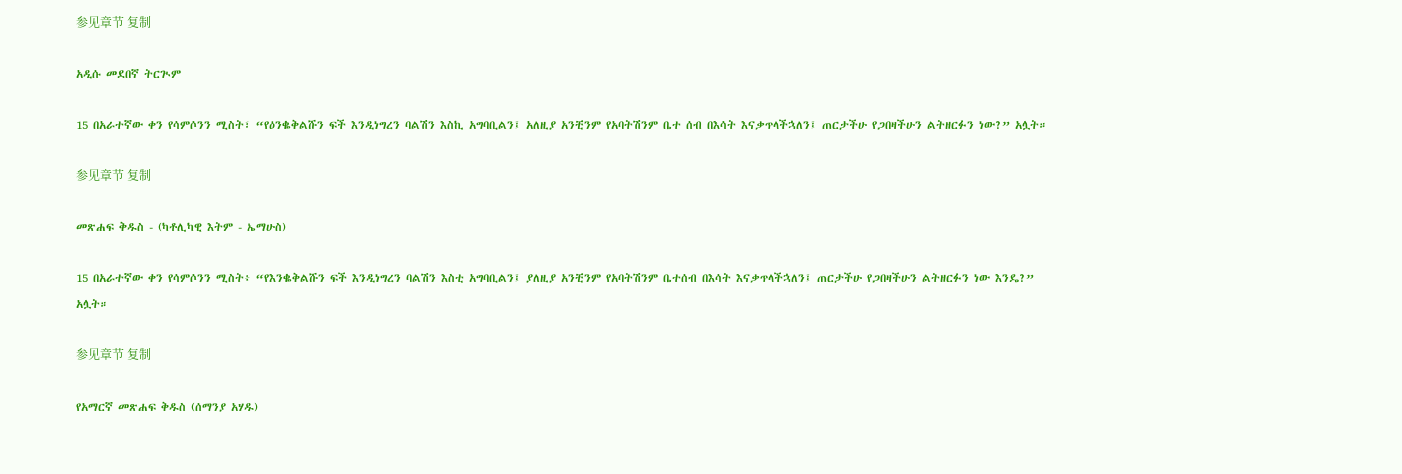参见章节 复制

አዲሱ መደበኛ ትርጒም

15 በአራተኛው ቀን የሳምሶንን ሚስት፣ “የዕንቈቅልሹን ፍች እንዲነግረን ባልሽን እስኪ አግባቢልን፤ አለዚያ አንቺንም የአባትሽንም ቤተ ሰብ በእሳት እናቃጥላችኋለን፤ ጠርታችሁ የጋበዛችሁን ልትዘርፉን ነው?” አሏት።

参见章节 复制

መጽሐፍ ቅዱስ - (ካቶሊካዊ እትም - ኤማሁስ)

15 በአራተኛው ቀን የሳምሶንን ሚስት፥ “የእንቈቅልሹን ፍች እንዲነግረን ባልሽን እስቲ አግባቢልን፤ ያለዚያ አንቺንም የአባትሽንም ቤተሰብ በእሳት እናቃጥላችኋለን፤ ጠርታችሁ የጋበዛችሁን ልትዘርፉን ነው እንዴ?” አሏት።

参见章节 复制

የአማርኛ መጽሐፍ ቅዱስ (ሰማንያ አሃዱ)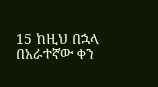15 ከዚህ በኋላ በአራተኛው ቀን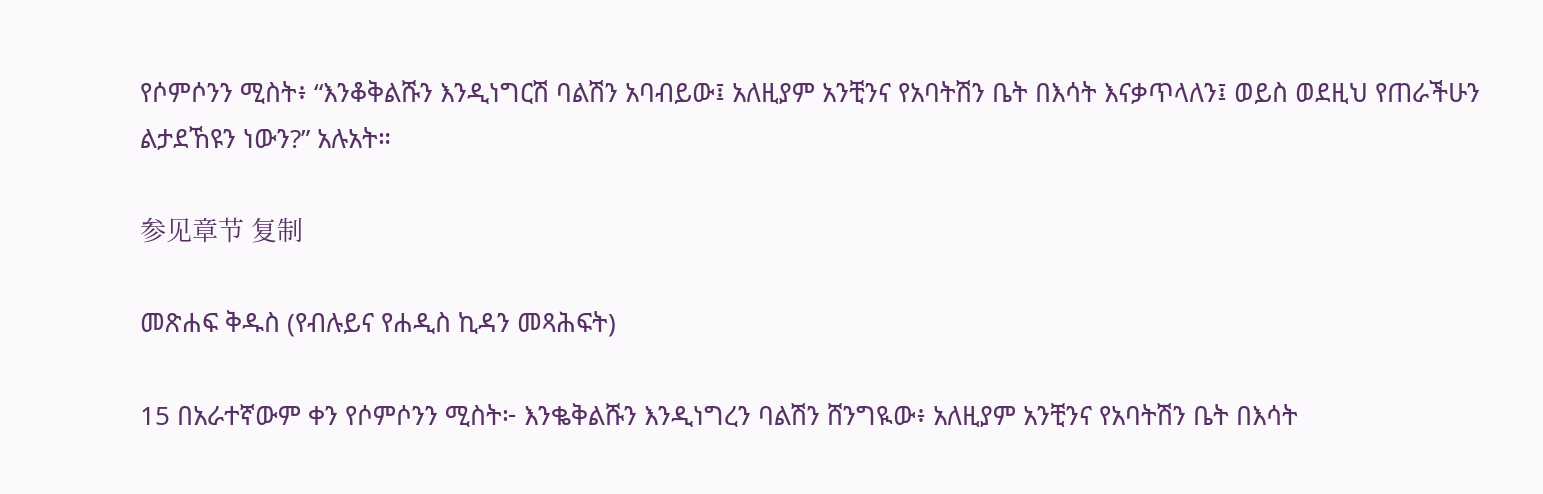የሶምሶንን ሚስት፥ “እንቆቅልሹን እንዲነግርሽ ባልሽን አባብይው፤ አለዚያም አንቺንና የአባትሽን ቤት በእሳት እናቃጥላለን፤ ወይስ ወደዚህ የጠራችሁን ልታደኸዩን ነውን?” አሉአት።

参见章节 复制

መጽሐፍ ቅዱስ (የብሉይና የሐዲስ ኪዳን መጻሕፍት)

15 በአራተኛውም ቀን የሶምሶንን ሚስት፦ እንቈቅልሹን እንዲነግረን ባልሽን ሸንግዪው፥ አለዚያም አንቺንና የአባትሽን ቤት በእሳት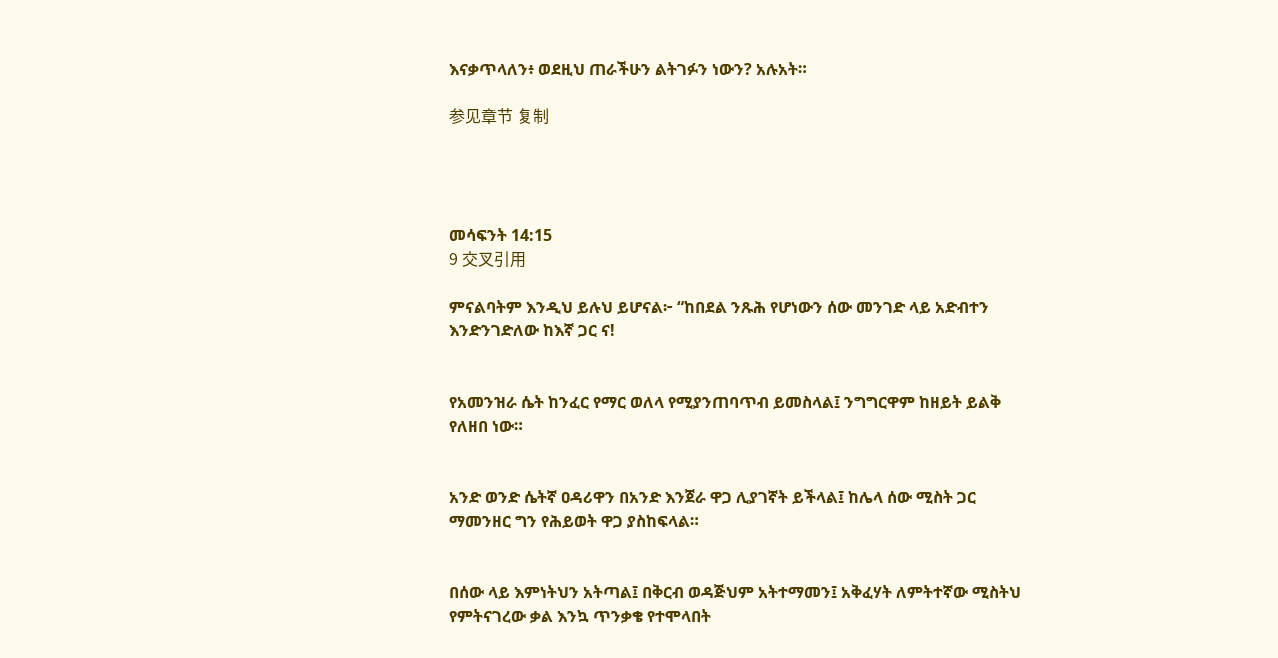እናቃጥላለን፥ ወደዚህ ጠራችሁን ልትገፉን ነውን? አሉአት።

参见章节 复制




መሳፍንት 14:15
9 交叉引用

ምናልባትም እንዲህ ይሉህ ይሆናል፦ “ከበደል ንጹሕ የሆነውን ሰው መንገድ ላይ አድብተን እንድንገድለው ከእኛ ጋር ና!


የአመንዝራ ሴት ከንፈር የማር ወለላ የሚያንጠባጥብ ይመስላል፤ ንግግርዋም ከዘይት ይልቅ የለዘበ ነው።


አንድ ወንድ ሴትኛ ዐዳሪዋን በአንድ እንጀራ ዋጋ ሊያገኛት ይችላል፤ ከሌላ ሰው ሚስት ጋር ማመንዘር ግን የሕይወት ዋጋ ያስከፍላል።


በሰው ላይ እምነትህን አትጣል፤ በቅርብ ወዳጅህም አትተማመን፤ አቅፈሃት ለምትተኛው ሚስትህ የምትናገረው ቃል እንኳ ጥንቃቄ የተሞላበት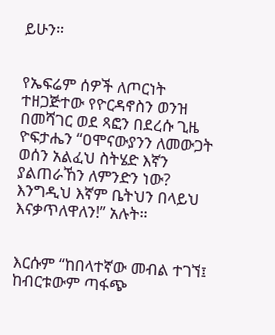ይሁን።


የኤፍሬም ሰዎች ለጦርነት ተዘጋጅተው የዮርዳኖስን ወንዝ በመሻገር ወደ ጻፎን በደረሱ ጊዜ ዮፍታሔን “ዐሞናውያንን ለመውጋት ወሰን አልፈህ ስትሄድ እኛን ያልጠራኸን ለምንድን ነው? እንግዲህ እኛም ቤትህን በላይህ እናቃጥለዋለን!” አሉት።


እርሱም “ከበላተኛው መብል ተገኘ፤ ከብርቱውም ጣፋጭ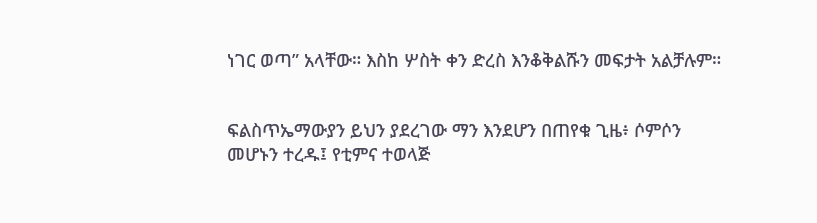ነገር ወጣ” አላቸው። እስከ ሦስት ቀን ድረስ እንቆቅልሹን መፍታት አልቻሉም።


ፍልስጥኤማውያን ይህን ያደረገው ማን እንደሆን በጠየቁ ጊዜ፥ ሶምሶን መሆኑን ተረዱ፤ የቲምና ተወላጅ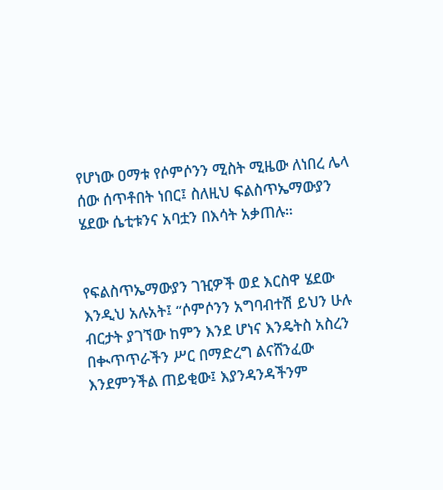የሆነው ዐማቱ የሶምሶንን ሚስት ሚዜው ለነበረ ሌላ ሰው ሰጥቶበት ነበር፤ ስለዚህ ፍልስጥኤማውያን ሄደው ሴቲቱንና አባቷን በእሳት አቃጠሉ።


የፍልስጥኤማውያን ገዢዎች ወደ እርስዋ ሄደው እንዲህ አሉአት፤ “ሶምሶንን አግባብተሽ ይህን ሁሉ ብርታት ያገኘው ከምን እንደ ሆነና እንዴትስ አስረን በቊጥጥራችን ሥር በማድረግ ልናሸንፈው እንደምንችል ጠይቂው፤ እያንዳንዳችንም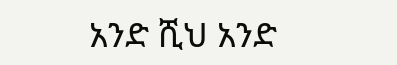አንድ ሺህ አንድ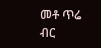መቶ ጥሬ ብር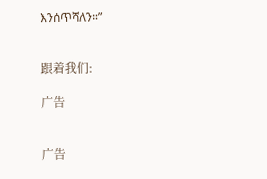እንሰጥሻለን።”


跟着我们:

广告


广告